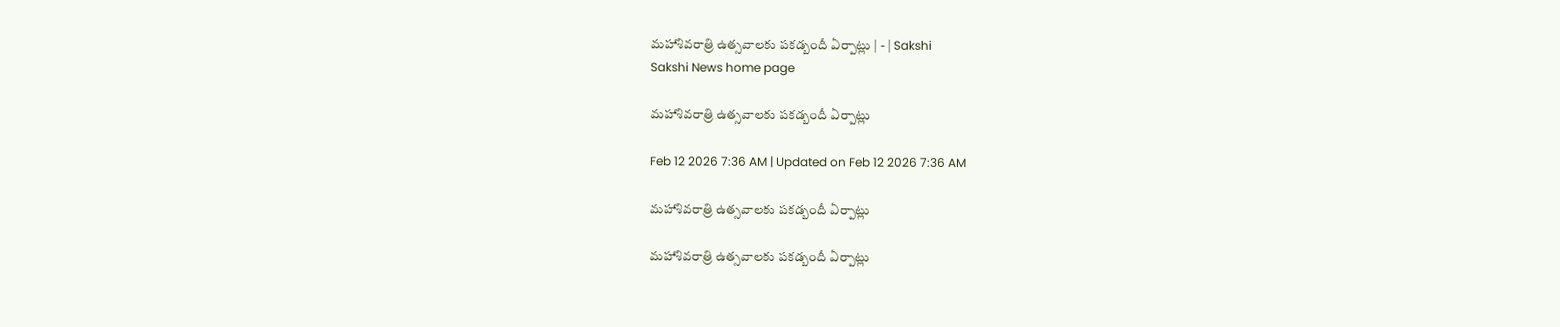మహాశివరాత్రి ఉత్సవాలకు పకడ్బందీ ఏర్పాట్లు | - | Sakshi
Sakshi News home page

మహాశివరాత్రి ఉత్సవాలకు పకడ్బందీ ఏర్పాట్లు

Feb 12 2026 7:36 AM | Updated on Feb 12 2026 7:36 AM

మహాశివరాత్రి ఉత్సవాలకు పకడ్బందీ ఏర్పాట్లు

మహాశివరాత్రి ఉత్సవాలకు పకడ్బందీ ఏర్పాట్లు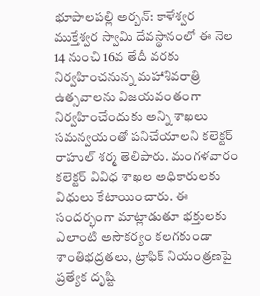భూపాలపల్లి అర్బన్‌: కాళేశ్వర ముక్తేశ్వర స్వామి దేవస్థానంలో ఈ నెల 14 నుంచి 16వ తేదీ వరకు నిర్వహించనున్న మహాశివరాత్రి ఉత్సవాలను విజయవంతంగా నిర్వహించేందుకు అన్ని శాఖలు సమన్వయంతో పనిచేయాలని కలెక్టర్‌ రాహుల్‌ శర్మ తెలిపారు. మంగళవారం కలెక్టర్‌ వివిధ శాఖల అధికారులకు విధులు కేటాయించారు. ఈ సందర్భంగా మాట్లాడుతూ భక్తులకు ఎలాంటి అసౌకర్యం కలగకుండా శాంతిభద్రతలు, ట్రాఫిక్‌ నియంత్రణపై ప్రత్యేక దృష్టి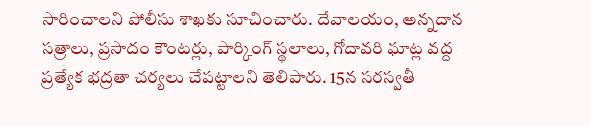సారించాలని పోలీసు శాఖకు సూచించారు. దేవాలయం, అన్నదాన సత్రాలు, ప్రసాదం కౌంటర్లు, పార్కింగ్‌ స్థలాలు, గోదావరి ఘాట్ల వద్ద ప్రత్యేక భద్రతా చర్యలు చేపట్టాలని తెలిపారు. 15న సరస్వతీ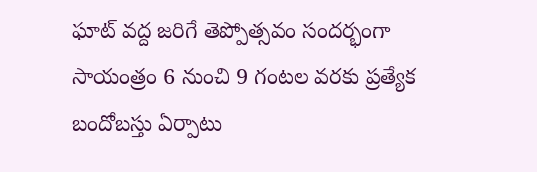ఘాట్‌ వద్ద జరిగే తెప్పోత్సవం సందర్భంగా సాయంత్రం 6 నుంచి 9 గంటల వరకు ప్రత్యేక బందోబస్తు ఏర్పాటు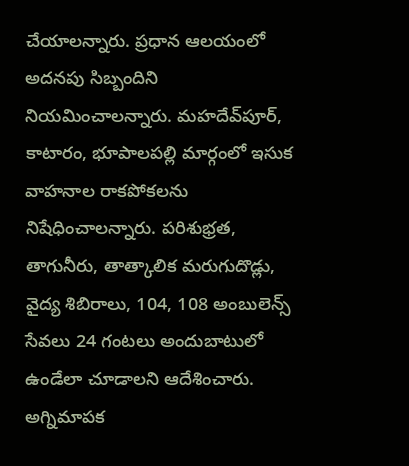చేయాలన్నారు. ప్రధాన ఆలయంలో అదనపు సిబ్బందిని నియమించాలన్నారు. మహదేవ్‌పూర్‌, కాటారం, భూపాలపల్లి మార్గంలో ఇసుక వాహనాల రాకపోకలను నిషేధించాలన్నారు. పరిశుభ్రత, తాగునీరు, తాత్కాలిక మరుగుదొడ్లు, వైద్య శిబిరాలు, 104, 108 అంబులెన్స్‌ సేవలు 24 గంటలు అందుబాటులో ఉండేలా చూడాలని ఆదేశించారు. అగ్నిమాపక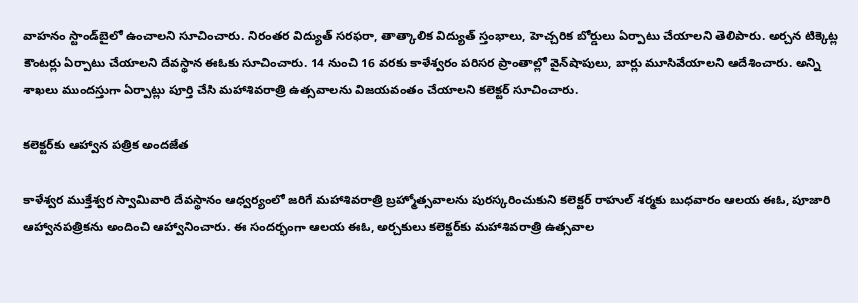వాహనం స్టాండ్‌బైలో ఉంచాలని సూచించారు. నిరంతర విద్యుత్‌ సరఫరా, తాత్కాలిక విద్యుత్‌ స్తంభాలు, హెచ్చరిక బోర్డులు ఏర్పాటు చేయాలని తెలిపారు. అర్చన టిక్కెట్ల కౌంటర్లు ఏర్పాటు చేయాలని దేవస్థాన ఈఓకు సూచించారు. 14 నుంచి 16 వరకు కాళేశ్వరం పరిసర ప్రాంతాల్లో వైన్‌షాపులు, బార్లు మూసివేయాలని ఆదేశించారు. అన్ని శాఖలు ముందస్తుగా ఏర్పాట్లు పూర్తి చేసి మహాశివరాత్రి ఉత్సవాలను విజయవంతం చేయాలని కలెక్టర్‌ సూచించారు.

కలెక్టర్‌కు ఆహ్వాన పత్రిక అందజేత

కాళేశ్వర ముక్తేశ్వర స్వామివారి దేవస్థానం ఆధ్వర్యంలో జరిగే మహాశివరాత్రి బ్రహ్మోత్సవాలను పురస్కరించుకుని కలెక్టర్‌ రాహుల్‌ శర్మకు బుధవారం ఆలయ ఈఓ, పూజారి ఆహ్వానపత్రికను అందించి ఆహ్వానించారు. ఈ సందర్భంగా ఆలయ ఈఓ, అర్చకులు కలెక్టర్‌కు మహాశివరాత్రి ఉత్సవాల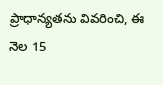ప్రాధాన్యతను వివరించి, ఈ నెల 15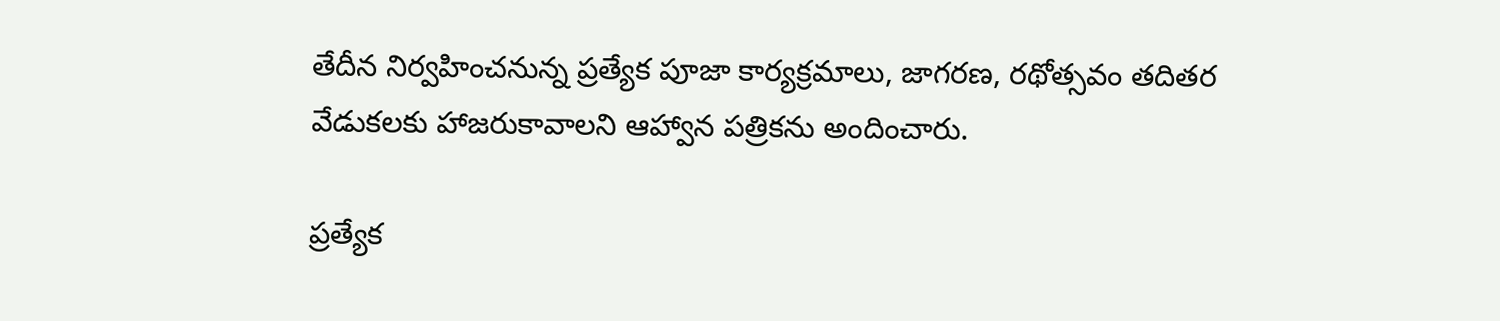తేదీన నిర్వహించనున్న ప్రత్యేక పూజా కార్యక్రమాలు, జాగరణ, రథోత్సవం తదితర వేడుకలకు హాజరుకావాలని ఆహ్వాన పత్రికను అందించారు.

ప్రత్యేక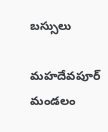బస్సులు

మహదేవపూర్‌ మండలం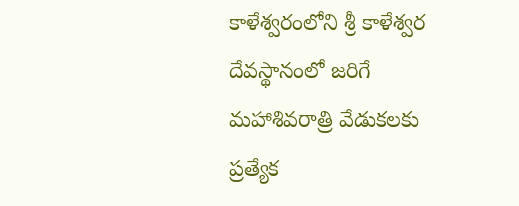కాళేశ్వరంలోని శ్రీ కాళేశ్వర దేవస్థానంలో జరిగే మహాశివరాత్రి వేడుకలకు ప్రత్యేక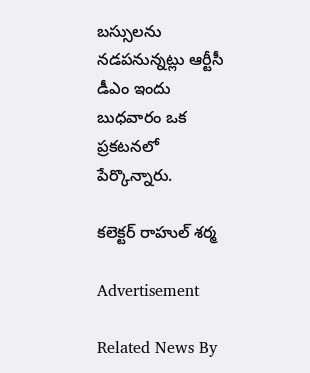బస్సులను నడపనున్నట్లు ఆర్టీసీ డీఎం ఇందు బుధవారం ఒక ప్రకటనలో పేర్కొన్నారు.

కలెక్టర్‌ రాహుల్‌ శర్మ

Advertisement

Related News By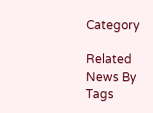Category

Related News By Tags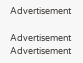Advertisement

Advertisement
Advertisement